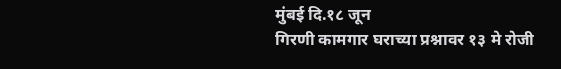मुंबई दि.१८ जून
गिरणी कामगार घराच्या प्रश्नावर १३ मे रोजी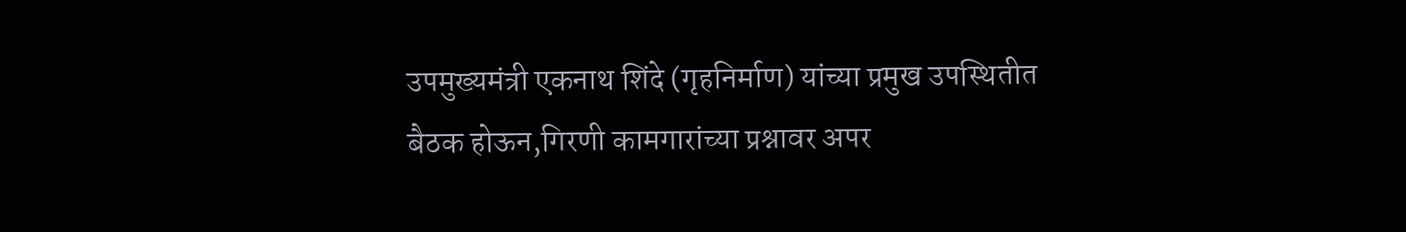उपमुख्यमंत्री एकनाथ शिंदे (गृहनिर्माण) यांच्या प्रमुख उपस्थितीत बैठक होऊन,गिरणी कामगारांच्या प्रश्नावर अपर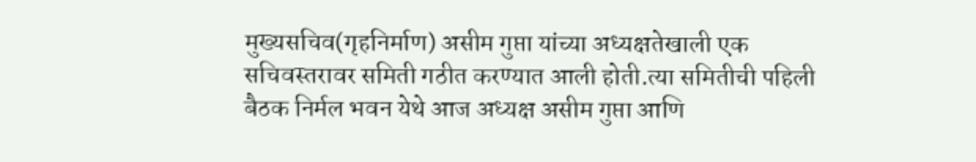मुख्यसचिव(गृहनिर्माण) असीम गुप्ता यांच्या अध्यक्षतेखाली एक सचिवस्तरावर समिती गठीत करण्यात आली होती.त्या समितीची पहिली बैठक निर्मल भवन येथे आज अध्यक्ष असीम गुप्ता आणि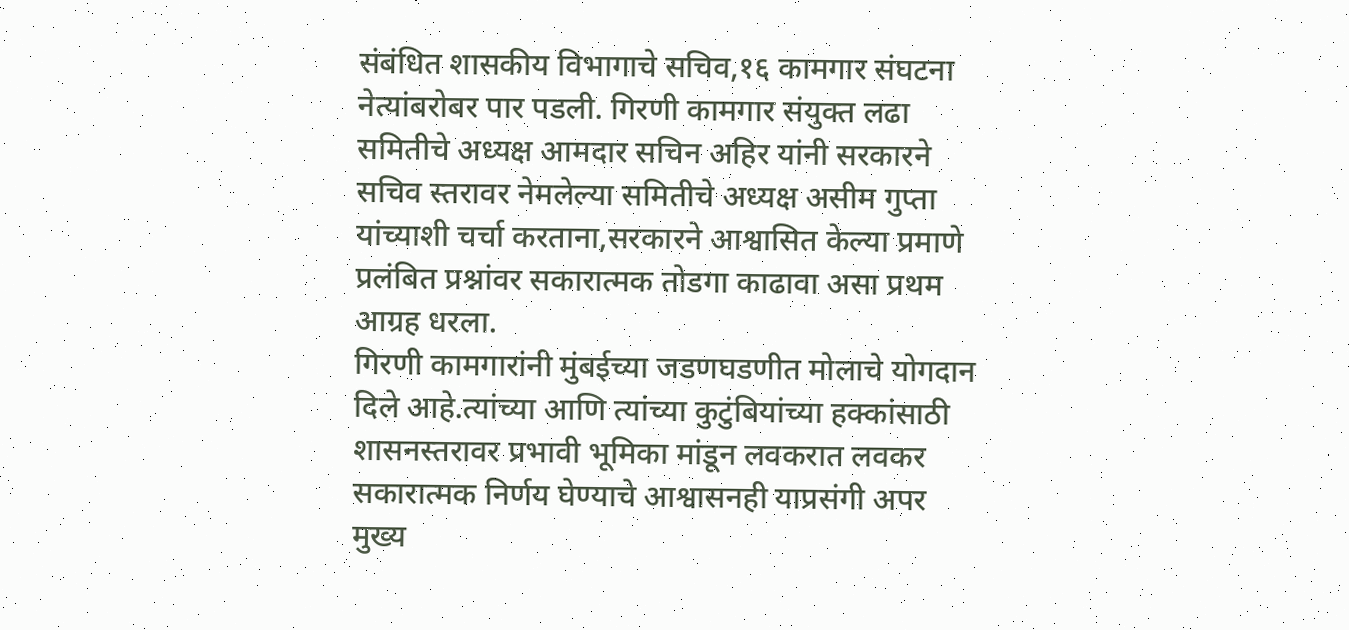संबंधित शासकीय विभागाचे सचिव,१६ कामगार संघटना नेत्यांबरोबर पार पडली. गिरणी कामगार संयुक्त लढा समितीचे अध्यक्ष आमदार सचिन अहिर यांनी सरकारने सचिव स्तरावर नेमलेल्या समितीचे अध्यक्ष असीम गुप्ता यांच्याशी चर्चा करताना,सरकारने आश्वासित केल्या प्रमाणे प्रलंबित प्रश्नांवर सकारात्मक तोडगा काढावा असा प्रथम आग्रह धरला.
गिरणी कामगारांनी मुंबईच्या जडणघडणीत मोलाचे योगदान दिले आहे.त्यांच्या आणि त्यांच्या कुटुंबियांच्या हक्कांसाठी शासनस्तरावर प्रभावी भूमिका मांडून लवकरात लवकर सकारात्मक निर्णय घेण्याचे आश्वासनही याप्रसंगी अपर मुख्य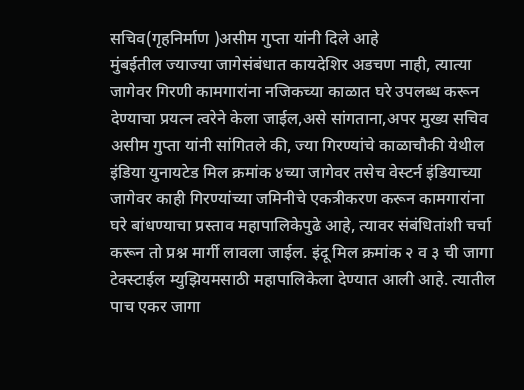सचिव(गृहनिर्माण )असीम गुप्ता यांनी दिले आहे
मुंबईतील ज्याज्या जागेसंबंधात कायदेशिर अडचण नाही, त्यात्या जागेवर गिरणी कामगारांना नजिकच्या काळात घरे उपलब्ध करून देण्याचा प्रयत्न त्वरेने केला जाईल,असे सांगताना,अपर मुख्य सचिव असीम गुप्ता यांनी सांगितले की, ज्या गिरण्यांचे काळाचौकी येथील इंडिया युनायटेड मिल क्रमांक ४च्या जागेवर तसेच वेस्टर्न इंडियाच्या जागेवर काही गिरण्यांच्या जमिनीचे एकत्रीकरण करून कामगारांना घरे बांधण्याचा प्रस्ताव महापालिकेपुढे आहे, त्यावर संबंधितांशी चर्चा करून तो प्रश्न मार्गी लावला जाईल. इंदू मिल क्रमांक २ व ३ ची जागा टेक्स्टाईल म्युझियमसाठी महापालिकेला देण्यात आली आहे. त्यातील पाच एकर जागा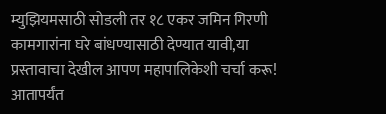म्युझियमसाठी सोडली तर १८ एकर जमिन गिरणी कामगारांना घरे बांधण्यासाठी देण्यात यावी,या प्रस्तावाचा देखील आपण महापालिकेशी चर्चा करू! आतापर्यंत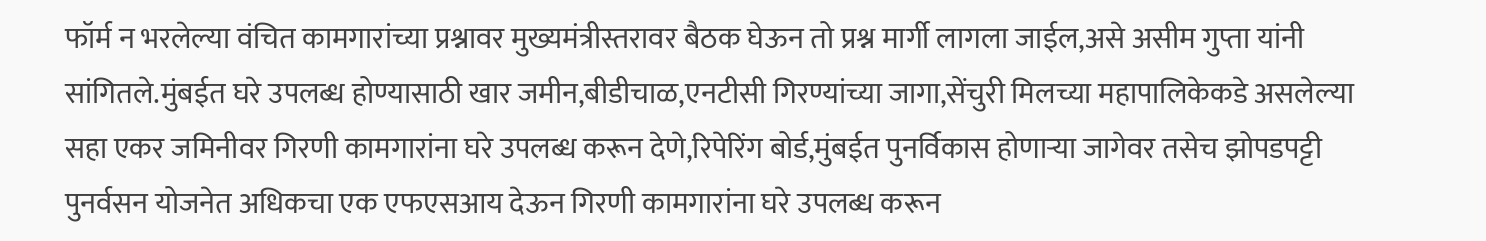फॉर्म न भरलेल्या वंचित कामगारांच्या प्रश्नावर मुख्यमंत्रीस्तरावर बैठक घेऊन तो प्रश्न मार्गी लागला जाईल,असे असीम गुप्ता यांनी सांगितले.मुंबईत घरे उपलब्ध होण्यासाठी खार जमीन,बीडीचाळ,एनटीसी गिरण्यांच्या जागा,सेंचुरी मिलच्या महापालिकेकडे असलेल्या सहा एकर जमिनीवर गिरणी कामगारांना घरे उपलब्ध करून देणे,रिपेरिंग बोर्ड,मुंबईत पुनर्विकास होणाऱ्या जागेवर तसेच झोपडपट्टी पुनर्वसन योजनेत अधिकचा एक एफएसआय देऊन गिरणी कामगारांना घरे उपलब्ध करून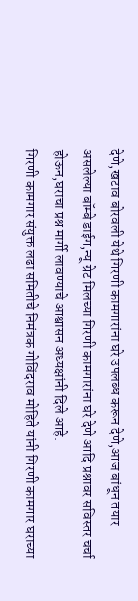देणे,खटाव बोरवली येथे गिरणी कामगारांना घरे उपलब्ध करून देणे,आज बांधून तयार असलेल्या बॉम्बे डाईग,न्यू ग्रेट मिलच्या गिरणी कामगारांना घरे देणे आदि प्रश्नावर सविस्तर चर्चा होऊन,घराचा प्रश्न मार्गी लावण्याचे आश्वासन अध्यक्षांनी दिले आहे.
गिरणी कामगार संयुक्त लढा समितीचे निमंत्रक गोविंदराव मोहिते यांनी गिरणी कामगार घराच्या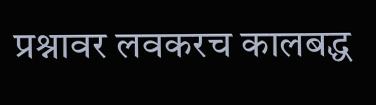प्रश्नावर लवकरच कालबद्ध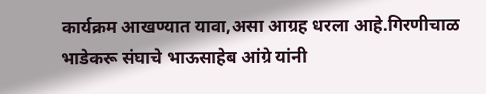कार्यक्रम आखण्यात यावा,असा आग्रह धरला आहे.गिरणीचाळ भाडेकरू संघाचे भाऊसाहेब आंग्रे यांनी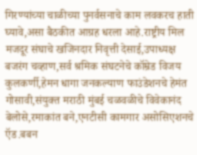गिरण्यांच्या चाळीच्या पुनर्वसनाचे काम लवकरच हाती घ्यावे,असा बैठकीत आग्रह धरला आहे.राष्ट्रीय मिल मजदूर संघाचे खजिनदार निवृत्ती देसाई,उपाध्यक्ष बजरंग चव्हाण,सर्व श्रमिक संघटनेचे कॉम्रेड विजय कुलकर्णी,हेमन धागा जनकल्याण फाउंडेशनचे हेमंत गोसावी,संयुक्त मराठी मुंबई चळवळीचे विवेकानंद बेलोसे,रमाकांत बने,एनटीसी कामगार असोसिएशनचे ऍड.बबन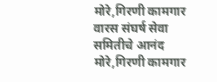मोरे,गिरणी कामगार वारस संघर्ष सेवा समितीचे आनंद मोरे,गिरणी कामगार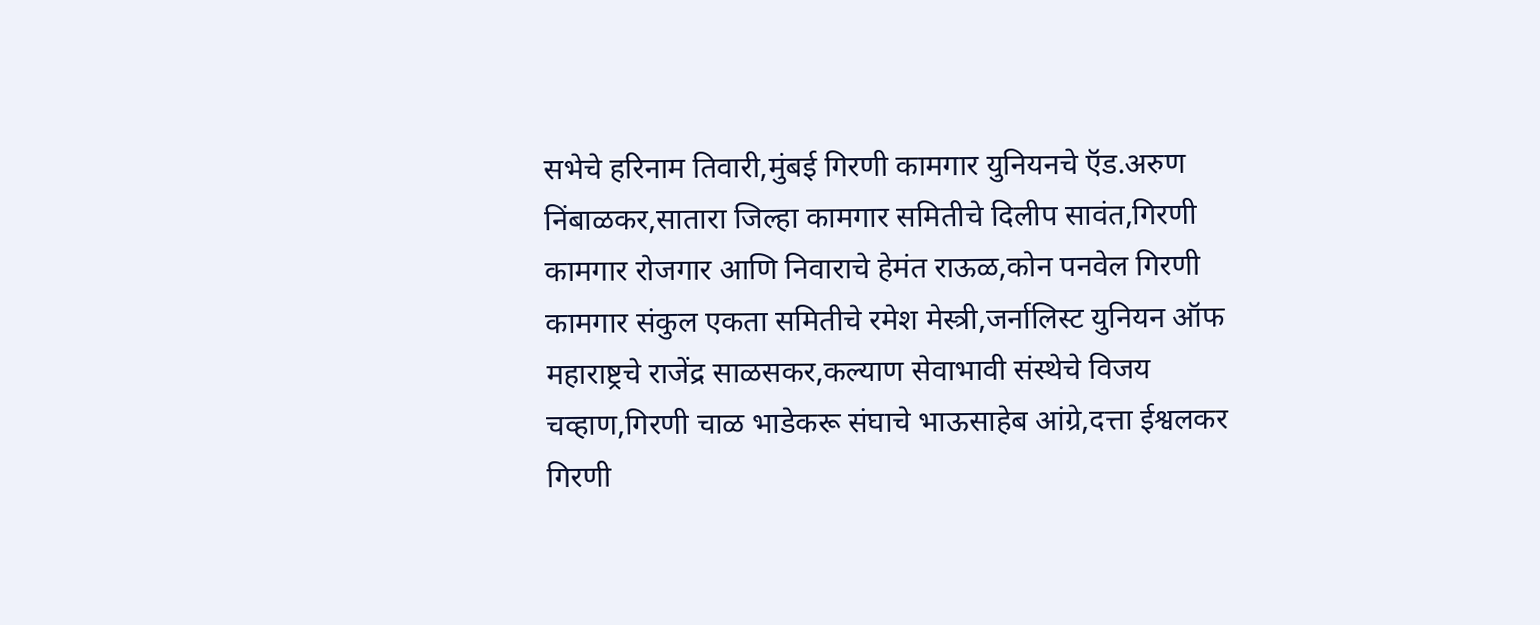सभेचे हरिनाम तिवारी,मुंबई गिरणी कामगार युनियनचे ऍड.अरुण निंबाळकर,सातारा जिल्हा कामगार समितीचे दिलीप सावंत,गिरणी कामगार रोजगार आणि निवाराचे हेमंत राऊळ,कोन पनवेल गिरणी कामगार संकुल एकता समितीचे रमेश मेस्त्री,जर्नालिस्ट युनियन ऑफ महाराष्ट्रचे राजेंद्र साळसकर,कल्याण सेवाभावी संस्थेचे विजय चव्हाण,गिरणी चाळ भाडेकरू संघाचे भाऊसाहेब आंग्रे,दत्ता ईश्वलकर गिरणी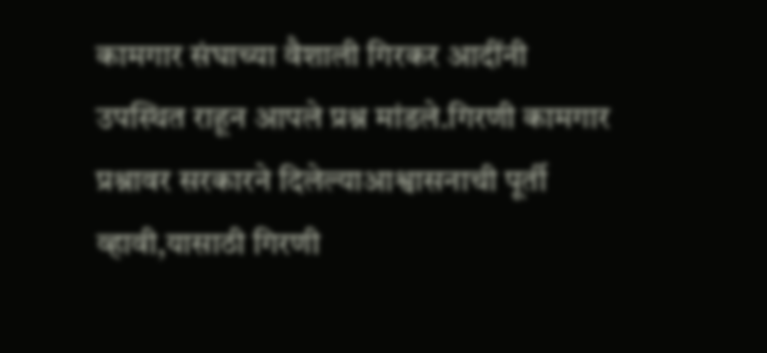कामगार संघाच्या वैशाली गिरकर आदींनी उपस्थित राहून आपले प्रश्न मांडले.गिरणी कामगार प्रश्नावर सरकारने दिलेल्याआश्वासनाची पूर्ती व्हावी,यासाठी गिरणी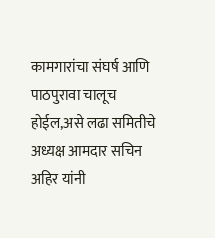कामगारांचा संघर्ष आणि पाठपुरावा चालूच होईल,असे लढा समितीचे अध्यक्ष आमदार सचिन अहिर यांनी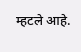म्हटले आहे.